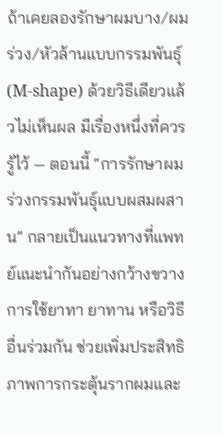ถ้าเคยลองรักษาผมบาง/ผมร่วง/หัวล้านแบบกรรมพันธุ์ (M-shape) ด้วยวิธีเดียวแล้วไม่เห็นผล มีเรื่องหนึ่งที่ควรรู้ไว้ — ตอนนี้ “การรักษาผมร่วงกรรมพันธุ์แบบผสมผสาน” กลายเป็นแนวทางที่แพทย์แนะนำกันอย่างกว้างขวาง การใช้ยาทา ยาทาน หรือวิธีอื่นร่วมกัน ช่วยเพิ่มประสิทธิภาพการกระตุ้นรากผมและ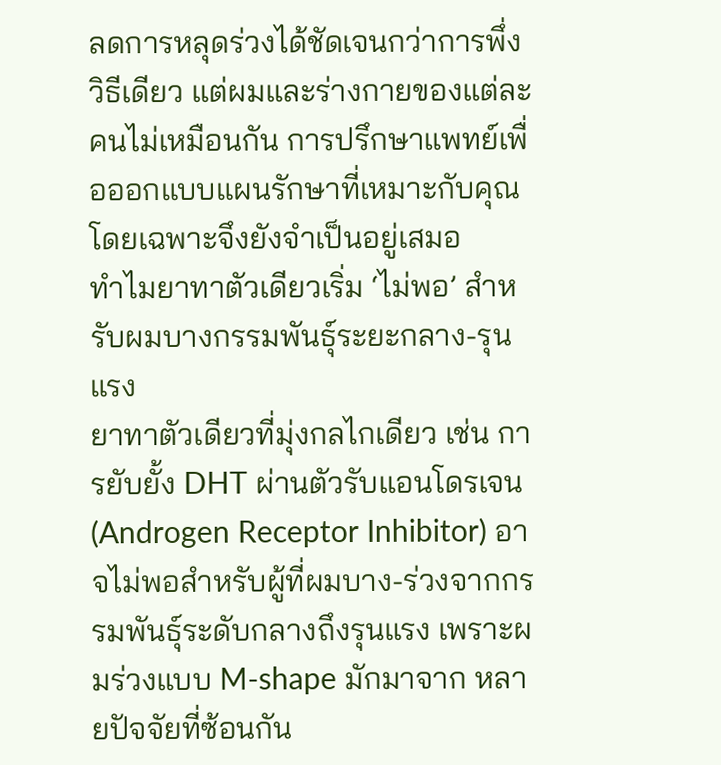ลดการหลุดร่วงได้ชัดเจนกว่าการพึ่งวิธีเดียว แต่ผมและร่างกายของแต่ละคนไม่เหมือนกัน การปรึกษาแพทย์เพื่อออกแบบแผนรักษาที่เหมาะกับคุณโดยเฉพาะจึงยังจำเป็นอยู่เสมอ
ทำไมยาทาตัวเดียวเริ่ม ‘ไม่พอ’ สำหรับผมบางกรรมพันธุ์ระยะกลาง-รุนแรง
ยาทาตัวเดียวที่มุ่งกลไกเดียว เช่น การยับยั้ง DHT ผ่านตัวรับแอนโดรเจน (Androgen Receptor Inhibitor) อาจไม่พอสำหรับผู้ที่ผมบาง-ร่วงจากกรรมพันธุ์ระดับกลางถึงรุนแรง เพราะผมร่วงแบบ M-shape มักมาจาก หลายปัจจัยที่ซ้อนกัน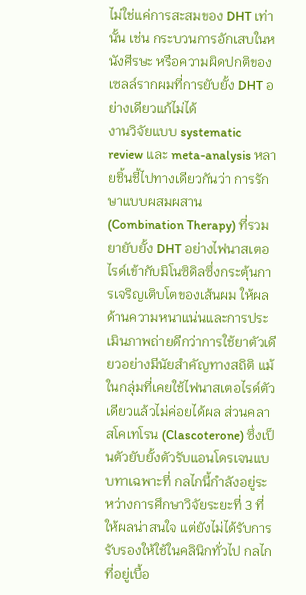ไม่ใช่แค่การสะสมของ DHT เท่านั้น เช่น กระบวนการอักเสบในหนังศีรษะ หรือความผิดปกติของเซลล์รากผมที่การยับยั้ง DHT อย่างเดียวแก้ไม่ได้
งานวิจัยแบบ systematic review และ meta-analysis หลายชิ้นชี้ไปทางเดียวกันว่า การรักษาแบบผสมผสาน (Combination Therapy) ที่รวมยายับยั้ง DHT อย่างไฟนาสเตอไรด์เข้ากับมิโนซิดิลซึ่งกระตุ้นการเจริญเติบโตของเส้นผม ให้ผลด้านความหนาแน่นและการประเมินภาพถ่ายดีกว่าการใช้ยาตัวเดียวอย่างมีนัยสำคัญทางสถิติ แม้ในกลุ่มที่เคยใช้ไฟนาสเตอไรด์ตัวเดียวแล้วไม่ค่อยได้ผล ส่วนคลาสโคเทโรน (Clascoterone) ซึ่งเป็นตัวยับยั้งตัวรับแอนโดรเจนแบบทาเฉพาะที่ กลไกนี้กำลังอยู่ระหว่างการศึกษาวิจัยระยะที่ 3 ที่ให้ผลน่าสนใจ แต่ยังไม่ได้รับการรับรองให้ใช้ในคลินิกทั่วไป กลไกที่อยู่เบื้อ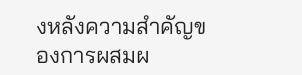งหลังความสำคัญของการผสมผ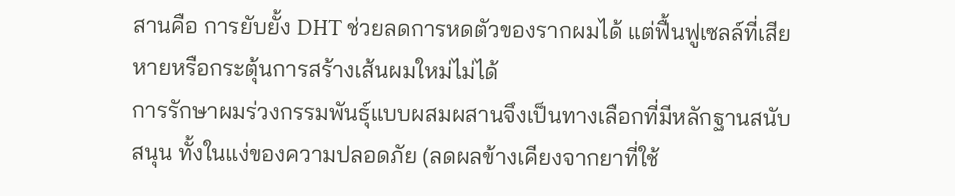สานคือ การยับยั้ง DHT ช่วยลดการหดตัวของรากผมได้ แต่ฟื้นฟูเซลล์ที่เสียหายหรือกระตุ้นการสร้างเส้นผมใหม่ไม่ได้
การรักษาผมร่วงกรรมพันธุ์แบบผสมผสานจึงเป็นทางเลือกที่มีหลักฐานสนับสนุน ทั้งในแง่ของความปลอดภัย (ลดผลข้างเคียงจากยาที่ใช้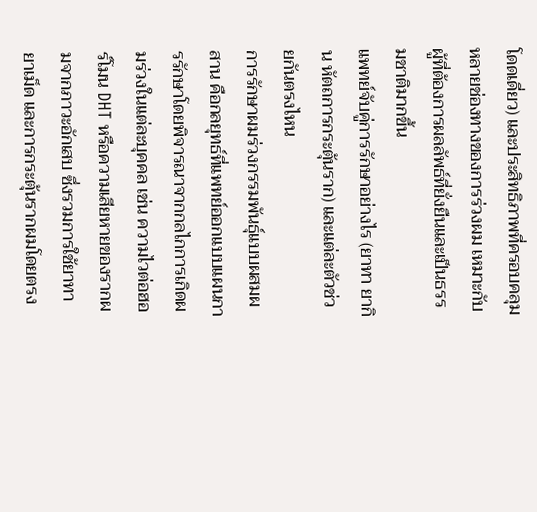โดดเดี่ยว) และประสิทธิภาพที่ครอบคลุมหลายช่องทางของการร่วงผม เหมาะกับผู้ที่ต้องการผลลัพธ์ที่ยั่งยืนและเป็นธรรมชาติมากขึ้น
แพทย์จับคู่การรักษาอย่างไร (ยาทา ยากิน หัตถการกระตุ้นราก) และแต่ละตัวช่วยกันตรงไหน
การรักษาผมร่วงกรรมพันธุ์แบบผสมผสาน คือกลยุทธ์ที่แพทย์ออกแบบแผนการรักษาโดยพิจารณาจากกลไกการเกิดผมร่วงในแต่ละบุคคล เช่น ความไวต่อฮอร์โมน DHT หรือความเสียหายของรากผมจากภาวะอักเสบ ซึ่งรวมการใช้ยาทา ยาเม็ด และการกระตุ้นรากผมโดยตรง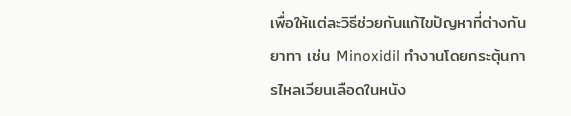เพื่อให้แต่ละวิธีช่วยกันแก้ไขปัญหาที่ต่างกัน
ยาทา เช่น Minoxidil ทำงานโดยกระตุ้นการไหลเวียนเลือดในหนัง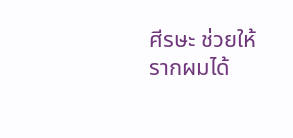ศีรษะ ช่วยให้รากผมได้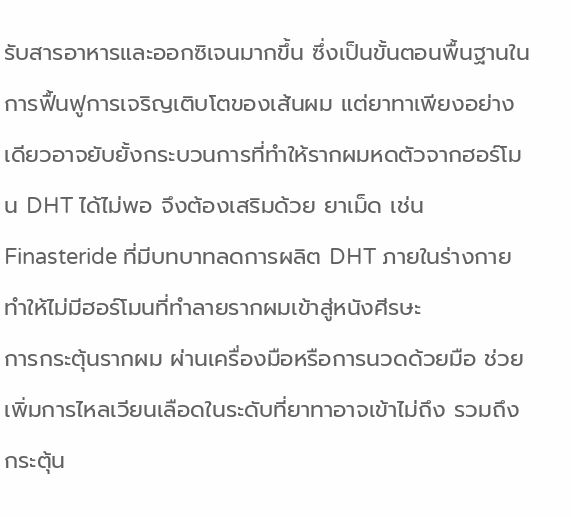รับสารอาหารและออกซิเจนมากขึ้น ซึ่งเป็นขั้นตอนพื้นฐานในการฟื้นฟูการเจริญเติบโตของเส้นผม แต่ยาทาเพียงอย่างเดียวอาจยับยั้งกระบวนการที่ทำให้รากผมหดตัวจากฮอร์โมน DHT ได้ไม่พอ จึงต้องเสริมด้วย ยาเม็ด เช่น Finasteride ที่มีบทบาทลดการผลิต DHT ภายในร่างกาย ทำให้ไม่มีฮอร์โมนที่ทำลายรากผมเข้าสู่หนังศีรษะ
การกระตุ้นรากผม ผ่านเครื่องมือหรือการนวดด้วยมือ ช่วยเพิ่มการไหลเวียนเลือดในระดับที่ยาทาอาจเข้าไม่ถึง รวมถึงกระตุ้น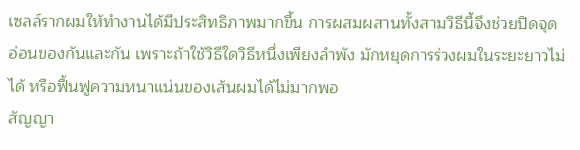เซลล์รากผมให้ทำงานได้มีประสิทธิภาพมากขึ้น การผสมผสานทั้งสามวิธีนี้จึงช่วยปิดจุดอ่อนของกันและกัน เพราะถ้าใช้วิธีใดวิธีหนึ่งเพียงลำพัง มักหยุดการร่วงผมในระยะยาวไม่ได้ หรือฟื้นฟูความหนาแน่นของเส้นผมได้ไม่มากพอ
สัญญา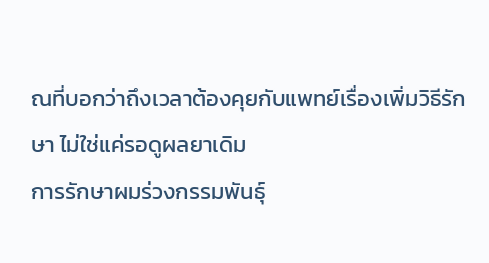ณที่บอกว่าถึงเวลาต้องคุยกับแพทย์เรื่องเพิ่มวิธีรักษา ไม่ใช่แค่รอดูผลยาเดิม
การรักษาผมร่วงกรรมพันธุ์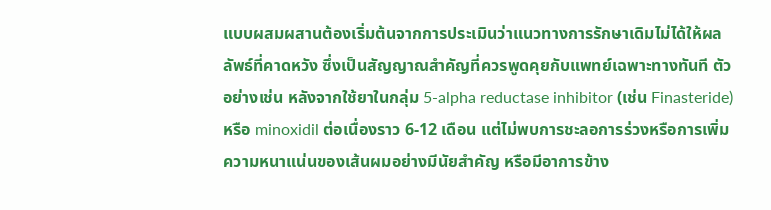แบบผสมผสานต้องเริ่มต้นจากการประเมินว่าแนวทางการรักษาเดิมไม่ได้ให้ผลลัพธ์ที่คาดหวัง ซึ่งเป็นสัญญาณสำคัญที่ควรพูดคุยกับแพทย์เฉพาะทางทันที ตัวอย่างเช่น หลังจากใช้ยาในกลุ่ม 5-alpha reductase inhibitor (เช่น Finasteride) หรือ minoxidil ต่อเนื่องราว 6-12 เดือน แต่ไม่พบการชะลอการร่วงหรือการเพิ่มความหนาแน่นของเส้นผมอย่างมีนัยสำคัญ หรือมีอาการข้าง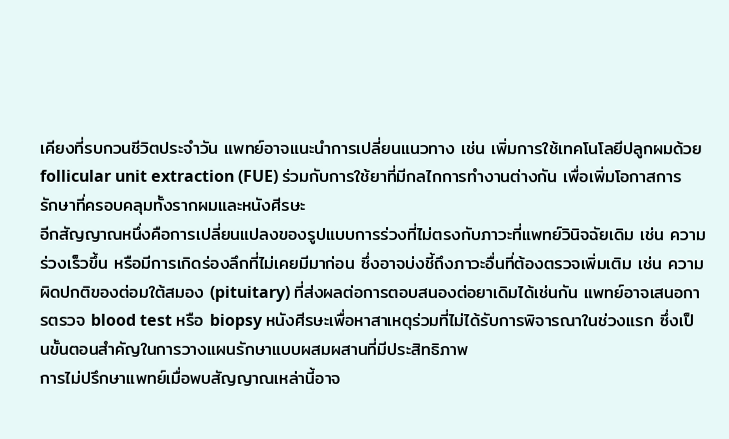เคียงที่รบกวนชีวิตประจำวัน แพทย์อาจแนะนำการเปลี่ยนแนวทาง เช่น เพิ่มการใช้เทคโนโลยีปลูกผมด้วย follicular unit extraction (FUE) ร่วมกับการใช้ยาที่มีกลไกการทำงานต่างกัน เพื่อเพิ่มโอกาสการรักษาที่ครอบคลุมทั้งรากผมและหนังศีรษะ
อีกสัญญาณหนึ่งคือการเปลี่ยนแปลงของรูปแบบการร่วงที่ไม่ตรงกับภาวะที่แพทย์วินิจฉัยเดิม เช่น ความร่วงเร็วขึ้น หรือมีการเกิดร่องลึกที่ไม่เคยมีมาก่อน ซึ่งอาจบ่งชี้ถึงภาวะอื่นที่ต้องตรวจเพิ่มเติม เช่น ความผิดปกติของต่อมใต้สมอง (pituitary) ที่ส่งผลต่อการตอบสนองต่อยาเดิมได้เช่นกัน แพทย์อาจเสนอการตรวจ blood test หรือ biopsy หนังศีรษะเพื่อหาสาเหตุร่วมที่ไม่ได้รับการพิจารณาในช่วงแรก ซึ่งเป็นขั้นตอนสำคัญในการวางแผนรักษาแบบผสมผสานที่มีประสิทธิภาพ
การไม่ปรึกษาแพทย์เมื่อพบสัญญาณเหล่านี้อาจ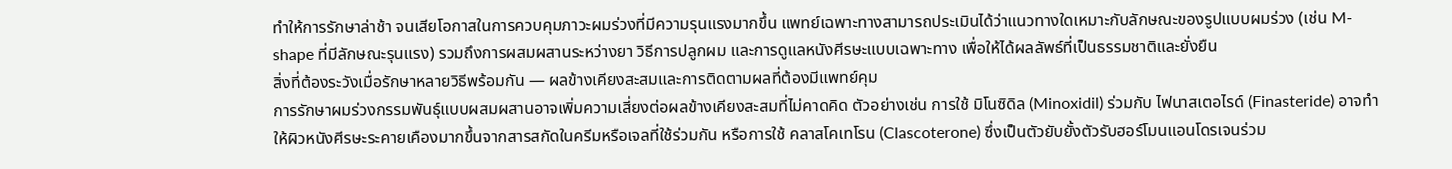ทำให้การรักษาล่าช้า จนเสียโอกาสในการควบคุมภาวะผมร่วงที่มีความรุนแรงมากขึ้น แพทย์เฉพาะทางสามารถประเมินได้ว่าแนวทางใดเหมาะกับลักษณะของรูปแบบผมร่วง (เช่น M-shape ที่มีลักษณะรุนแรง) รวมถึงการผสมผสานระหว่างยา วิธีการปลูกผม และการดูแลหนังศีรษะแบบเฉพาะทาง เพื่อให้ได้ผลลัพธ์ที่เป็นธรรมชาติและยั่งยืน
สิ่งที่ต้องระวังเมื่อรักษาหลายวิธีพร้อมกัน — ผลข้างเคียงสะสมและการติดตามผลที่ต้องมีแพทย์คุม
การรักษาผมร่วงกรรมพันธุ์แบบผสมผสานอาจเพิ่มความเสี่ยงต่อผลข้างเคียงสะสมที่ไม่คาดคิด ตัวอย่างเช่น การใช้ มิโนซิดิล (Minoxidil) ร่วมกับ ไฟนาสเตอไรด์ (Finasteride) อาจทำให้ผิวหนังศีรษะระคายเคืองมากขึ้นจากสารสกัดในครีมหรือเจลที่ใช้ร่วมกัน หรือการใช้ คลาสโคเทโรน (Clascoterone) ซึ่งเป็นตัวยับยั้งตัวรับฮอร์โมนแอนโดรเจนร่วม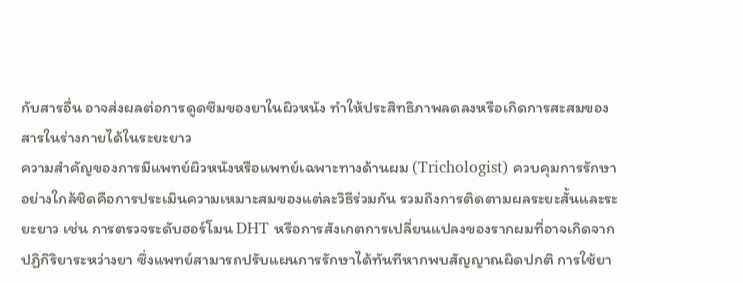กับสารอื่น อาจส่งผลต่อการดูดซึมของยาในผิวหนัง ทำให้ประสิทธิภาพลดลงหรือเกิดการสะสมของสารในร่างกายได้ในระยะยาว
ความสำคัญของการมีแพทย์ผิวหนังหรือแพทย์เฉพาะทางด้านผม (Trichologist) ควบคุมการรักษาอย่างใกล้ชิดคือการประเมินความเหมาะสมของแต่ละวิธีร่วมกัน รวมถึงการติดตามผลระยะสั้นและระยะยาว เช่น การตรวจระดับฮอร์โมน DHT หรือการสังเกตการเปลี่ยนแปลงของรากผมที่อาจเกิดจากปฏิกิริยาระหว่างยา ซึ่งแพทย์สามารถปรับแผนการรักษาได้ทันทีหากพบสัญญาณผิดปกติ การใช้ยา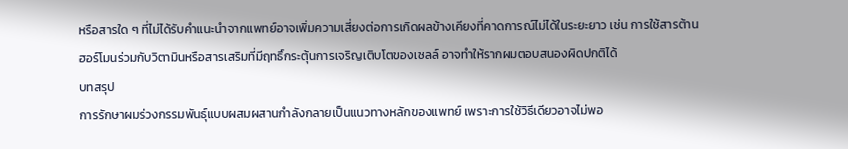หรือสารใด ๆ ที่ไม่ได้รับคำแนะนำจากแพทย์อาจเพิ่มความเสี่ยงต่อการเกิดผลข้างเคียงที่คาดการณ์ไม่ได้ในระยะยาว เช่น การใช้สารต้านฮอร์โมนร่วมกับวิตามินหรือสารเสริมที่มีฤทธิ์กระตุ้นการเจริญเติบโตของเซลล์ อาจทำให้รากผมตอบสนองผิดปกติได้
บทสรุป
การรักษาผมร่วงกรรมพันธุ์แบบผสมผสานกำลังกลายเป็นแนวทางหลักของแพทย์ เพราะการใช้วิธีเดียวอาจไม่พอ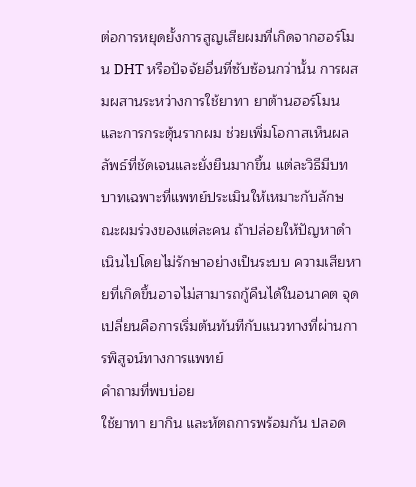ต่อการหยุดยั้งการสูญเสียผมที่เกิดจากฮอร์โมน DHT หรือปัจจัยอื่นที่ซับซ้อนกว่านั้น การผสมผสานระหว่างการใช้ยาทา ยาต้านฮอร์โมน และการกระตุ้นรากผม ช่วยเพิ่มโอกาสเห็นผลลัพธ์ที่ชัดเจนและยั่งยืนมากขึ้น แต่ละวิธีมีบทบาทเฉพาะที่แพทย์ประเมินให้เหมาะกับลักษณะผมร่วงของแต่ละคน ถ้าปล่อยให้ปัญหาดำเนินไปโดยไม่รักษาอย่างเป็นระบบ ความเสียหายที่เกิดขึ้นอาจไม่สามารถกู้คืนได้ในอนาคต จุดเปลี่ยนคือการเริ่มต้นทันทีกับแนวทางที่ผ่านการพิสูจน์ทางการแพทย์
คำถามที่พบบ่อย
ใช้ยาทา ยากิน และหัตถการพร้อมกัน ปลอด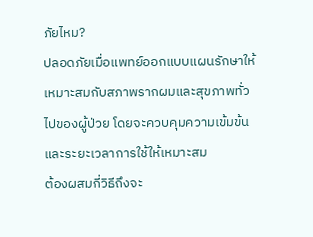ภัยไหม?
ปลอดภัยเมื่อแพทย์ออกแบบแผนรักษาให้เหมาะสมกับสภาพรากผมและสุขภาพทั่วไปของผู้ป่วย โดยจะควบคุมความเข้มข้นและระยะเวลาการใช้ให้เหมาะสม
ต้องผสมกี่วิธีถึงจะ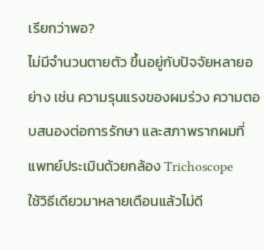เรียกว่าพอ?
ไม่มีจำนวนตายตัว ขึ้นอยู่กับปัจจัยหลายอย่าง เช่น ความรุนแรงของผมร่วง ความตอบสนองต่อการรักษา และสภาพรากผมที่แพทย์ประเมินด้วยกล้อง Trichoscope
ใช้วิธีเดียวมาหลายเดือนแล้วไม่ดี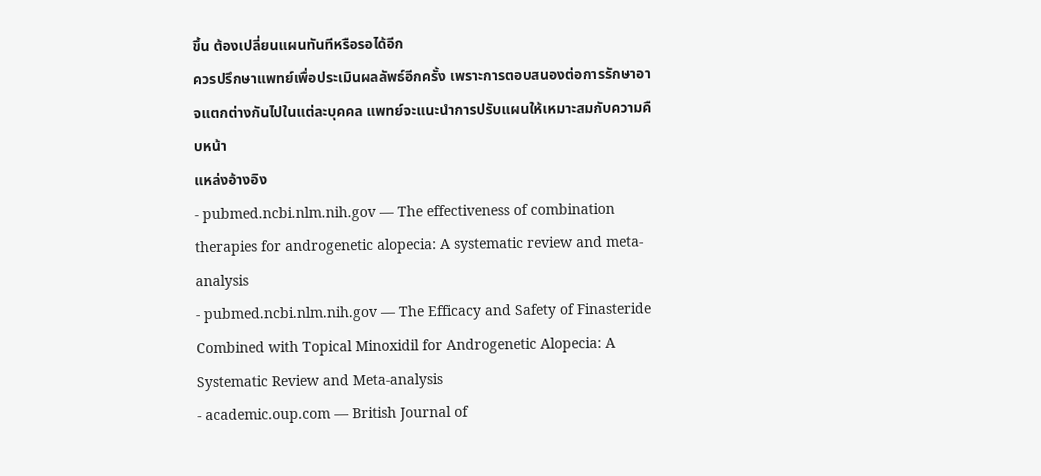ขึ้น ต้องเปลี่ยนแผนทันทีหรือรอได้อีก
ควรปรึกษาแพทย์เพื่อประเมินผลลัพธ์อีกครั้ง เพราะการตอบสนองต่อการรักษาอาจแตกต่างกันไปในแต่ละบุคคล แพทย์จะแนะนำการปรับแผนให้เหมาะสมกับความคืบหน้า
แหล่งอ้างอิง
- pubmed.ncbi.nlm.nih.gov — The effectiveness of combination therapies for androgenetic alopecia: A systematic review and meta-analysis
- pubmed.ncbi.nlm.nih.gov — The Efficacy and Safety of Finasteride Combined with Topical Minoxidil for Androgenetic Alopecia: A Systematic Review and Meta-analysis
- academic.oup.com — British Journal of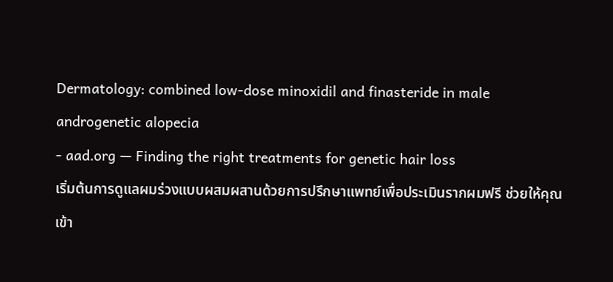Dermatology: combined low-dose minoxidil and finasteride in male androgenetic alopecia
- aad.org — Finding the right treatments for genetic hair loss
เริ่มต้นการดูแลผมร่วงแบบผสมผสานด้วยการปรึกษาแพทย์เพื่อประเมินรากผมฟรี ช่วยให้คุณเข้า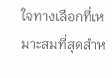ใจทางเลือกที่เหมาะสมที่สุดสำห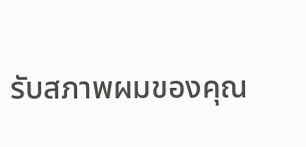รับสภาพผมของคุณ